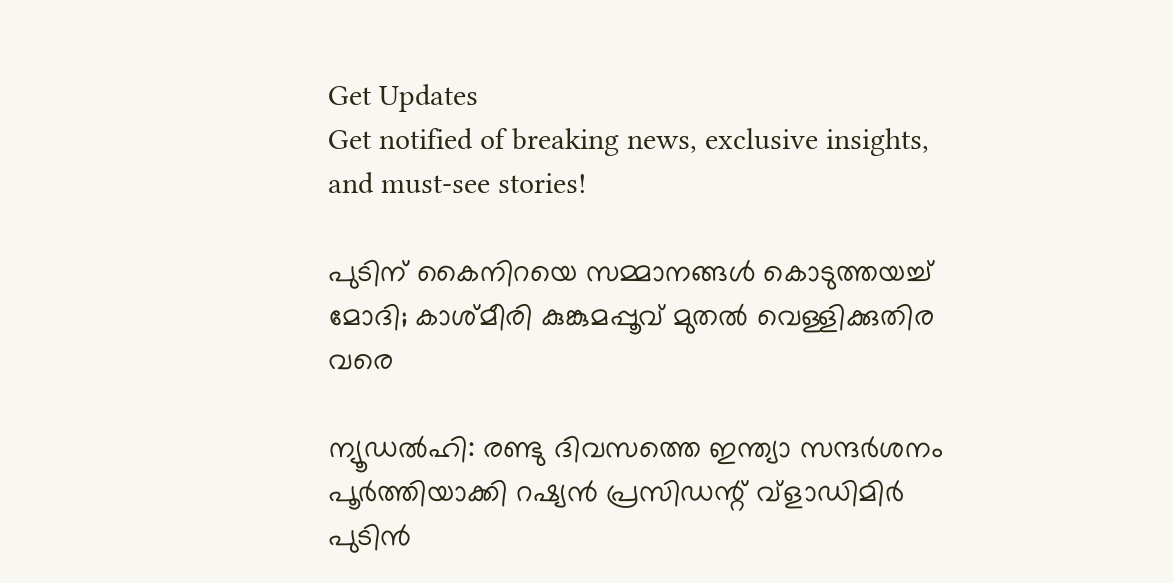Get Updates
Get notified of breaking news, exclusive insights, and must-see stories!

പുടിന് കൈനിറയെ സമ്മാനങ്ങള്‍ കൊടുത്തയച്ച് മോദി; കാശ്മീരി കുങ്കുമപ്പൂവ് മുതല്‍ വെള്ളിക്കുതിര വരെ

ന്യൂഡല്‍ഹി: രണ്ടു ദിവസത്തെ ഇന്ത്യാ സന്ദര്‍ശനം പൂര്‍ത്തിയാക്കി റഷ്യന്‍ പ്രസിഡന്റ് വ്‌ളാഡിമിര്‍ പുടിന്‍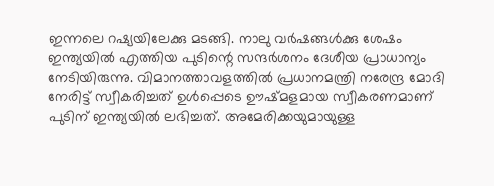ഇന്നലെ റഷ്യയിലേക്കു മടങ്ങി. നാലു വര്‍ഷങ്ങള്‍ക്കു ശേഷം ഇന്ത്യയില്‍ എത്തിയ പുടിന്റെ സന്ദര്‍ശനം ദേശീയ പ്രാധാന്യം നേടിയിരുന്നു. വിമാനത്താവളത്തില്‍ പ്രധാനമന്ത്രി നരേന്ദ്ര മോദി നേരിട്ട് സ്വീകരിച്ചത് ഉള്‍പ്പെടെ ഊഷ്മളമായ സ്വീകരണമാണ് പുടിന് ഇന്ത്യയില്‍ ലഭിച്ചത്. അമേരിക്കയുമായുള്ള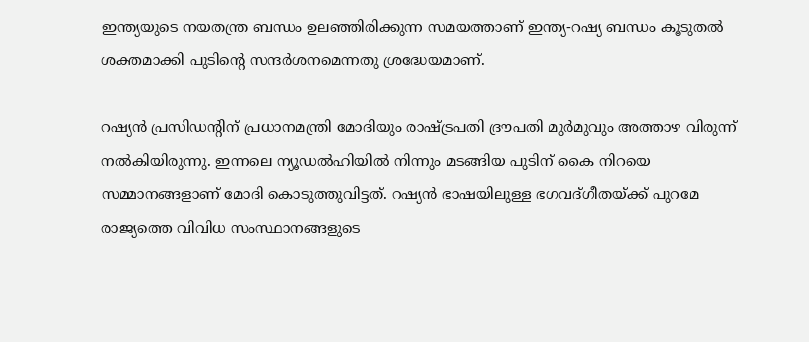ഇന്ത്യയുടെ നയതന്ത്ര ബന്ധം ഉലഞ്ഞിരിക്കുന്ന സമയത്താണ് ഇന്ത്യ-റഷ്യ ബന്ധം കൂടുതല്‍ ശക്തമാക്കി പുടിന്റെ സന്ദര്‍ശനമെന്നതു ശ്രദ്ധേയമാണ്.

റഷ്യന്‍ പ്രസിഡന്റിന് പ്രധാനമന്ത്രി മോദിയും രാഷ്ട്രപതി ദ്രൗപതി മുര്‍മുവും അത്താഴ വിരുന്ന് നല്‍കിയിരുന്നു. ഇന്നലെ ന്യൂഡല്‍ഹിയില്‍ നിന്നും മടങ്ങിയ പുടിന് കൈ നിറയെ സമ്മാനങ്ങളാണ് മോദി കൊടുത്തുവിട്ടത്. റഷ്യന്‍ ഭാഷയിലുള്ള ഭഗവദ്ഗീതയ്ക്ക് പുറമേ രാജ്യത്തെ വിവിധ സംസ്ഥാനങ്ങളുടെ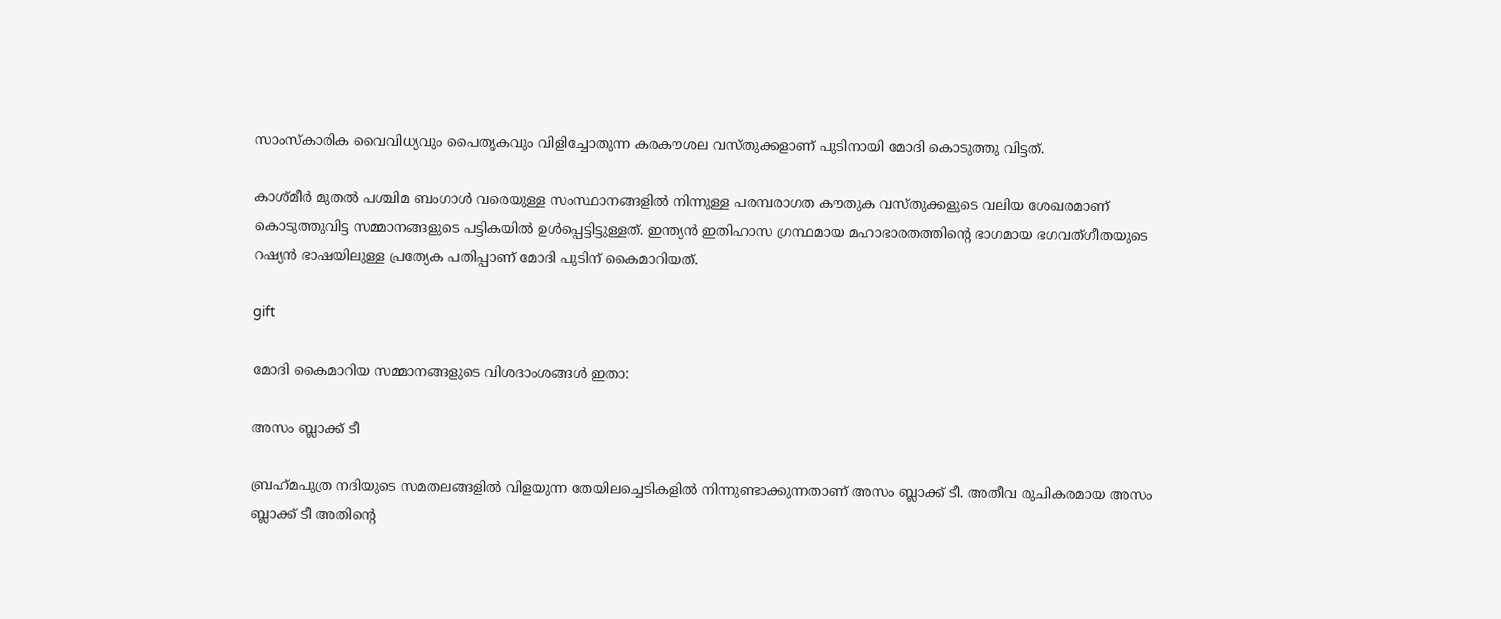സാംസ്‌കാരിക വൈവിധ്യവും പൈതൃകവും വിളിച്ചോതുന്ന കരകൗശല വസ്തുക്കളാണ് പുടിനായി മോദി കൊടുത്തു വിട്ടത്.

കാശ്മീര്‍ മുതല്‍ പശ്ചിമ ബംഗാള്‍ വരെയുള്ള സംസ്ഥാനങ്ങളില്‍ നിന്നുള്ള പരമ്പരാഗത കൗതുക വസ്തുക്കളുടെ വലിയ ശേഖരമാണ് കൊടുത്തുവിട്ട സമ്മാനങ്ങളുടെ പട്ടികയില്‍ ഉള്‍പ്പെട്ടിട്ടുള്ളത്. ഇന്ത്യന്‍ ഇതിഹാസ ഗ്രന്ഥമായ മഹാഭാരതത്തിന്റെ ഭാഗമായ ഭഗവത്ഗീതയുടെ റഷ്യന്‍ ഭാഷയിലുള്ള പ്രത്യേക പതിപ്പാണ് മോദി പുടിന് കൈമാറിയത്.

gift

മോദി കൈമാറിയ സമ്മാനങ്ങളുടെ വിശദാംശങ്ങള്‍ ഇതാ:

അസം ബ്ലാക്ക് ടീ

ബ്രഹ്‌മപുത്ര നദിയുടെ സമതലങ്ങളില്‍ വിളയുന്ന തേയിലച്ചെടികളില്‍ നിന്നുണ്ടാക്കുന്നതാണ് അസം ബ്ലാക്ക് ടീ. അതീവ രുചികരമായ അസം ബ്ലാക്ക് ടീ അതിന്റെ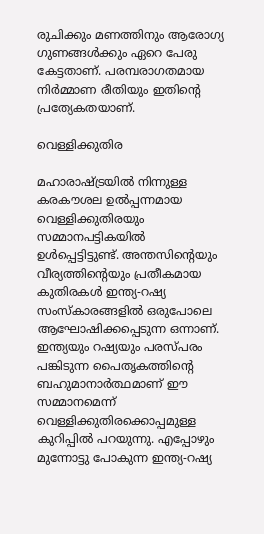രുചിക്കും മണത്തിനും ആരോഗ്യ ഗുണങ്ങള്‍ക്കും ഏറെ പേരു കേട്ടതാണ്. പരമ്പരാഗതമായ നിര്‍മ്മാണ രീതിയും ഇതിന്റെ പ്രത്യേകതയാണ്.

വെള്ളിക്കുതിര

മഹാരാഷ്ട്രയില്‍ നിന്നുള്ള കരകൗശല ഉല്‍പ്പന്നമായ വെള്ളിക്കുതിരയും സമ്മാനപട്ടികയില്‍ ഉള്‍പ്പെട്ടിട്ടുണ്ട്. അന്തസിന്റെയും വീര്യത്തിന്റെയും പ്രതീകമായ കുതിരകള്‍ ഇന്ത്യ-റഷ്യ സംസ്‌കാരങ്ങളില്‍ ഒരുപോലെ ആഘോഷിക്കപ്പെടുന്ന ഒന്നാണ്. ഇന്ത്യയും റഷ്യയും പരസ്പരം പങ്കിടുന്ന പൈതൃകത്തിന്റെ ബഹുമാനാര്‍ത്ഥമാണ് ഈ സമ്മാനമെന്ന് വെള്ളിക്കുതിരക്കൊപ്പമുള്ള കുറിപ്പില്‍ പറയുന്നു. എപ്പോഴും മുന്നോട്ടു പോകുന്ന ഇന്ത്യ-റഷ്യ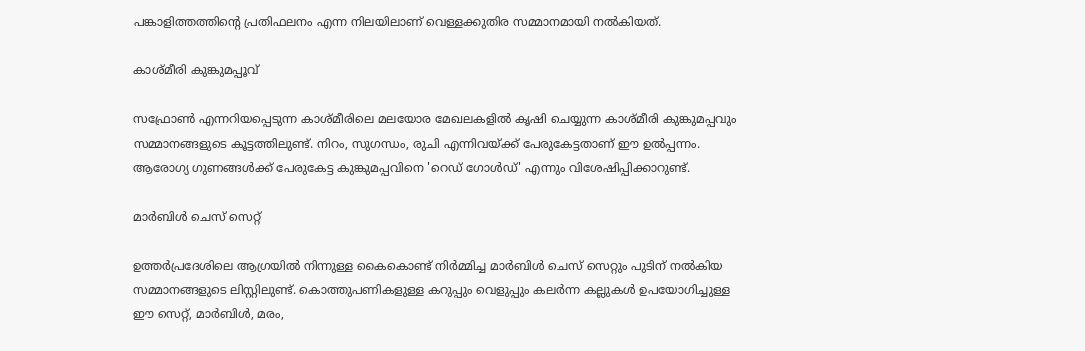പങ്കാളിത്തത്തിന്റെ പ്രതിഫലനം എന്ന നിലയിലാണ് വെള്ളക്കുതിര സമ്മാനമായി നല്‍കിയത്.

കാശ്മീരി കുങ്കുമപ്പൂവ്

സഫ്രോണ്‍ എന്നറിയപ്പെടുന്ന കാശ്മീരിലെ മലയോര മേഖലകളില്‍ കൃഷി ചെയ്യുന്ന കാശ്മീരി കുങ്കുമപ്പവും സമ്മാനങ്ങളുടെ കൂട്ടത്തിലുണ്ട്. നിറം, സുഗന്ധം, രുചി എന്നിവയ്ക്ക് പേരുകേട്ടതാണ് ഈ ഉല്‍പ്പന്നം. ആരോഗ്യ ഗുണങ്ങള്‍ക്ക് പേരുകേട്ട കുങ്കുമപ്പവിനെ 'റെഡ് ഗോള്‍ഡ്' എന്നും വിശേഷിപ്പിക്കാറുണ്ട്.

മാര്‍ബിള്‍ ചെസ് സെറ്റ്

ഉത്തര്‍പ്രദേശിലെ ആഗ്രയില്‍ നിന്നുള്ള കൈകൊണ്ട് നിര്‍മ്മിച്ച മാര്‍ബിള്‍ ചെസ് സെറ്റും പുടിന് നല്‍കിയ സമ്മാനങ്ങളുടെ ലിസ്റ്റിലുണ്ട്. കൊത്തുപണികളുള്ള കറുപ്പും വെളുപ്പും കലര്‍ന്ന കല്ലുകള്‍ ഉപയോഗിച്ചുള്ള ഈ സെറ്റ്, മാര്‍ബിള്‍, മരം,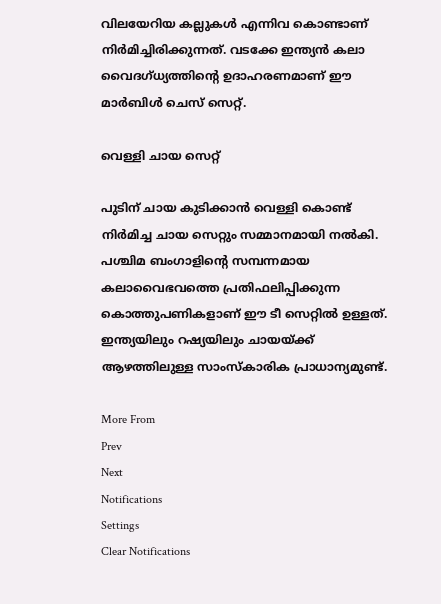വിലയേറിയ കല്ലുകള്‍ എന്നിവ കൊണ്ടാണ് നിര്‍മിച്ചിരിക്കുന്നത്. വടക്കേ ഇന്ത്യന്‍ കലാ വൈദഗ്ധ്യത്തിന്റെ ഉദാഹരണമാണ് ഈ മാര്‍ബിള്‍ ചെസ് സെറ്റ്.

വെള്ളി ചായ സെറ്റ്

പുടിന് ചായ കുടിക്കാന്‍ വെള്ളി കൊണ്ട് നിര്‍മിച്ച ചായ സെറ്റും സമ്മാനമായി നല്‍കി. പശ്ചിമ ബംഗാളിന്റെ സമ്പന്നമായ കലാവൈഭവത്തെ പ്രതിഫലിപ്പിക്കുന്ന കൊത്തുപണികളാണ് ഈ ടീ സെറ്റില്‍ ഉള്ളത്. ഇന്ത്യയിലും റഷ്യയിലും ചായയ്ക്ക് ആഴത്തിലുള്ള സാംസ്‌കാരിക പ്രാധാന്യമുണ്ട്.

More From
Prev
Next
Notifications
Settings
Clear Notifications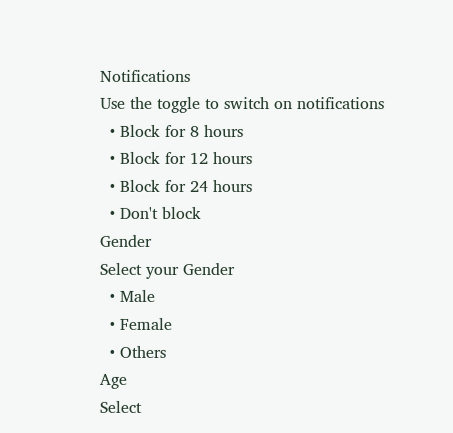Notifications
Use the toggle to switch on notifications
  • Block for 8 hours
  • Block for 12 hours
  • Block for 24 hours
  • Don't block
Gender
Select your Gender
  • Male
  • Female
  • Others
Age
Select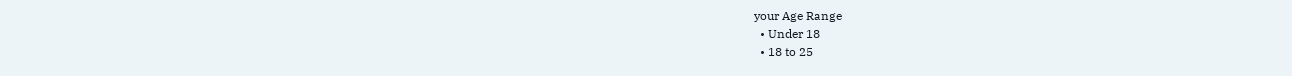your Age Range
  • Under 18
  • 18 to 25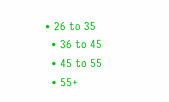• 26 to 35
  • 36 to 45
  • 45 to 55
  • 55+